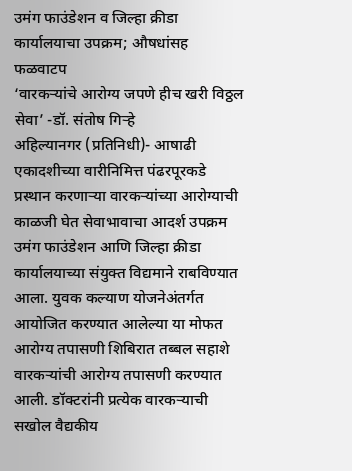उमंग फाउंडेशन व जिल्हा क्रीडा कार्यालयाचा उपक्रम; औषधांसह फळवाटप
‘वारकऱ्यांचे आरोग्य जपणे हीच खरी विठ्ठल सेवा’ -डॉ. संतोष गिऱ्हे
अहिल्यानगर (प्रतिनिधी)- आषाढी एकादशीच्या वारीनिमित्त पंढरपूरकडे प्रस्थान करणाऱ्या वारकऱ्यांच्या आरोग्याची काळजी घेत सेवाभावाचा आदर्श उपक्रम उमंग फाउंडेशन आणि जिल्हा क्रीडा कार्यालयाच्या संयुक्त विद्यमाने राबविण्यात आला. युवक कल्याण योजनेअंतर्गत आयोजित करण्यात आलेल्या या मोफत आरोग्य तपासणी शिबिरात तब्बल सहाशे वारकऱ्यांची आरोग्य तपासणी करण्यात आली. डॉक्टरांनी प्रत्येक वारकऱ्याची सखोल वैद्यकीय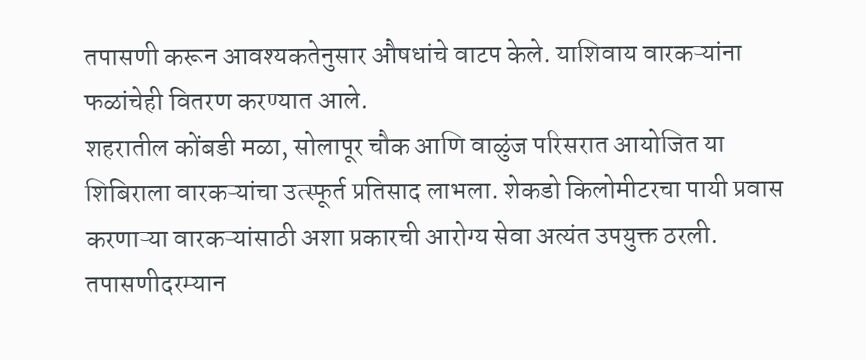तपासणी करून आवश्यकतेनुसार औषधांचे वाटप केले. याशिवाय वारकऱ्यांना फळांचेही वितरण करण्यात आले.
शहरातील कोंबडी मळा, सोलापूर चौक आणि वाळुंज परिसरात आयोजित या शिबिराला वारकऱ्यांचा उत्स्फूर्त प्रतिसाद लाभला. शेकडो किलोमीटरचा पायी प्रवास करणाऱ्या वारकऱ्यांसाठी अशा प्रकारची आरोग्य सेवा अत्यंत उपयुक्त ठरली. तपासणीदरम्यान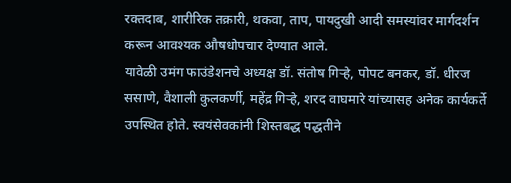रक्तदाब, शारीरिक तक्रारी, थकवा, ताप, पायदुखी आदी समस्यांवर मार्गदर्शन करून आवश्यक औषधोपचार देण्यात आले.
यावेळी उमंग फाउंडेशनचे अध्यक्ष डॉ. संतोष गिऱ्हे, पोपट बनकर, डॉ. धीरज ससाणे, वैशाली कुलकर्णी, महेंद्र गिऱ्हे, शरद वाघमारे यांच्यासह अनेक कार्यकर्ते उपस्थित होते. स्वयंसेवकांनी शिस्तबद्ध पद्धतीने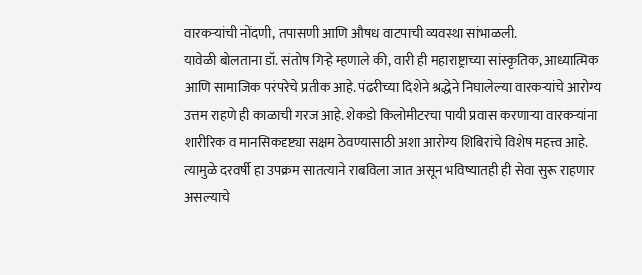वारकऱ्यांची नोंदणी, तपासणी आणि औषध वाटपाची व्यवस्था सांभाळली.
यावेळी बोलताना डॉ. संतोष गिऱ्हे म्हणाले की, वारी ही महाराष्ट्राच्या सांस्कृतिक, आध्यात्मिक आणि सामाजिक परंपरेचे प्रतीक आहे. पंढरीच्या दिशेने श्रद्धेने निघालेल्या वारकऱ्यांचे आरोग्य उत्तम राहणे ही काळाची गरज आहे. शेकडो किलोमीटरचा पायी प्रवास करणाऱ्या वारकऱ्यांना शारीरिक व मानसिकदृष्ट्या सक्षम ठेवण्यासाठी अशा आरोग्य शिबिरांचे विशेष महत्त्व आहे. त्यामुळे दरवर्षी हा उपक्रम सातत्याने राबविला जात असून भविष्यातही ही सेवा सुरू राहणार असल्याचे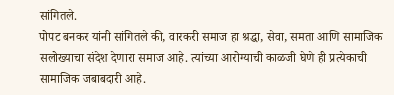सांगितले.
पोपट बनकर यांनी सांगितले की, वारकरी समाज हा श्रद्धा, सेवा, समता आणि सामाजिक सलोख्याचा संदेश देणारा समाज आहे. त्यांच्या आरोग्याची काळजी घेणे ही प्रत्येकाची सामाजिक जबाबदारी आहे.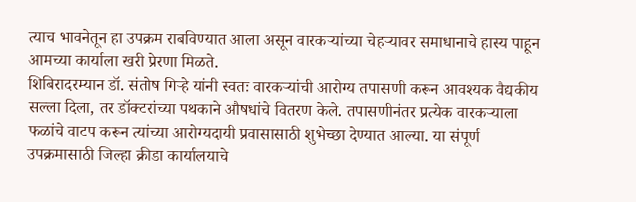त्याच भावनेतून हा उपक्रम राबविण्यात आला असून वारकऱ्यांच्या चेहऱ्यावर समाधानाचे हास्य पाहून आमच्या कार्याला खरी प्रेरणा मिळते.
शिबिरादरम्यान डॉ. संतोष गिऱ्हे यांनी स्वतः वारकऱ्यांची आरोग्य तपासणी करून आवश्यक वैद्यकीय सल्ला दिला, तर डॉक्टरांच्या पथकाने औषधांचे वितरण केले. तपासणीनंतर प्रत्येक वारकऱ्याला फळांचे वाटप करून त्यांच्या आरोग्यदायी प्रवासासाठी शुभेच्छा देण्यात आल्या. या संपूर्ण उपक्रमासाठी जिल्हा क्रीडा कार्यालयाचे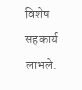विशेष सहकार्य लाभले.